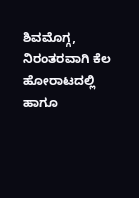ಶಿವಮೊಗ್ಗ, ನಿರಂತರವಾಗಿ ಕೆಲ ಹೋರಾಟದಲ್ಲಿ ಹಾಗೂ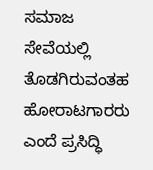ಸಮಾಜ ಸೇವೆಯಲ್ಲಿ ತೊಡಗಿರುವಂತಹ ಹೋರಾಟಗಾರರು ಎಂದೆ ಪ್ರಸಿದ್ಧಿ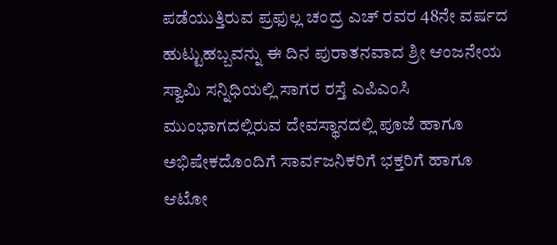ಪಡೆಯುತ್ತಿರುವ ಪ್ರಫುಲ್ಲ ಚಂದ್ರ ಎಚ್ ರವರ 48ನೇ ವರ್ಷದ ಹುಟ್ಟುಹಬ್ಬವನ್ನು ಈ ದಿನ ಪುರಾತನವಾದ ಶ್ರೀ ಆಂಜನೇಯ ಸ್ವಾಮಿ ಸನ್ನಿಧಿಯಲ್ಲಿ ಸಾಗರ ರಸ್ತೆ ಎಪಿಎಂಸಿ ಮುಂಭಾಗದಲ್ಲಿರುವ ದೇವಸ್ಥಾನದಲ್ಲಿ ಪೂಜೆ ಹಾಗೂ ಅಭಿಷೇಕದೊಂದಿಗೆ ಸಾರ್ವಜನಿಕರಿಗೆ ಭಕ್ತರಿಗೆ ಹಾಗೂ ಆಟೋ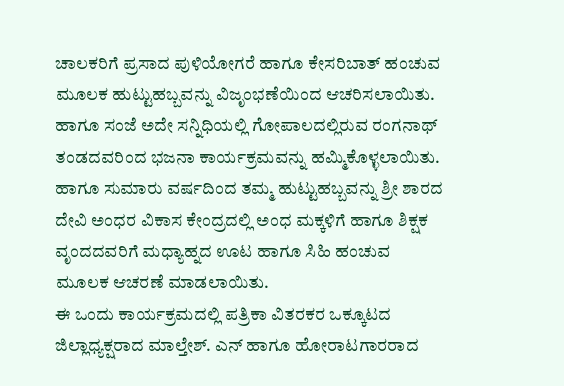ಚಾಲಕರಿಗೆ ಪ್ರಸಾದ ಪುಳಿಯೋಗರೆ ಹಾಗೂ ಕೇಸರಿಬಾತ್ ಹಂಚುವ ಮೂಲಕ ಹುಟ್ಟುಹಬ್ಬವನ್ನು ವಿಜೃಂಭಣೆಯಿಂದ ಆಚರಿಸಲಾಯಿತು.
ಹಾಗೂ ಸಂಜೆ ಅದೇ ಸನ್ನಿಧಿಯಲ್ಲಿ ಗೋಪಾಲದಲ್ಲಿರುವ ರಂಗನಾಥ್ ತಂಡದವರಿಂದ ಭಜನಾ ಕಾರ್ಯಕ್ರಮವನ್ನು ಹಮ್ಮಿಕೊಳ್ಳಲಾಯಿತು. ಹಾಗೂ ಸುಮಾರು ವರ್ಷದಿಂದ ತಮ್ಮ ಹುಟ್ಟುಹಬ್ಬವನ್ನು ಶ್ರೀ ಶಾರದ ದೇವಿ ಅಂಧರ ವಿಕಾಸ ಕೇಂದ್ರದಲ್ಲಿ ಅಂಧ ಮಕ್ಕಳಿಗೆ ಹಾಗೂ ಶಿಕ್ಷಕ ವೃಂದದವರಿಗೆ ಮಧ್ಯಾಹ್ನದ ಊಟ ಹಾಗೂ ಸಿಹಿ ಹಂಚುವ ಮೂಲಕ ಆಚರಣೆ ಮಾಡಲಾಯಿತು.
ಈ ಒಂದು ಕಾರ್ಯಕ್ರಮದಲ್ಲಿ ಪತ್ರಿಕಾ ವಿತರಕರ ಒಕ್ಕೂಟದ ಜಿಲ್ಲಾಧ್ಯಕ್ಷರಾದ ಮಾಲ್ತೇಶ್. ಎನ್ ಹಾಗೂ ಹೋರಾಟಗಾರರಾದ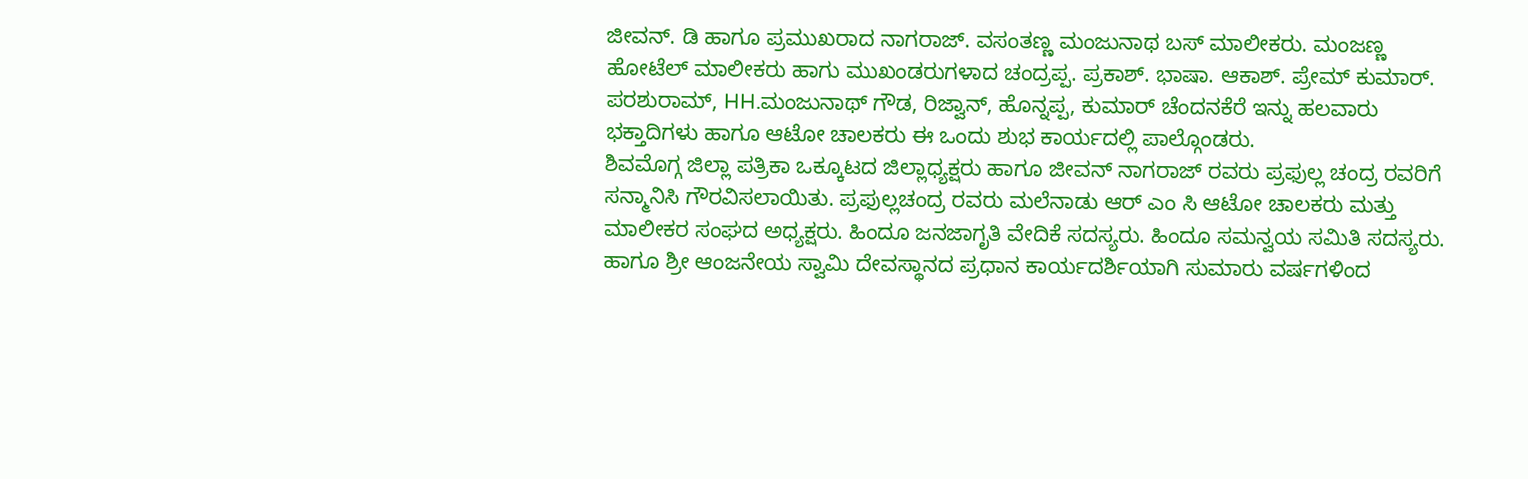ಜೀವನ್. ಡಿ ಹಾಗೂ ಪ್ರಮುಖರಾದ ನಾಗರಾಜ್. ವಸಂತಣ್ಣ ಮಂಜುನಾಥ ಬಸ್ ಮಾಲೀಕರು. ಮಂಜಣ್ಣ ಹೋಟೆಲ್ ಮಾಲೀಕರು ಹಾಗು ಮುಖಂಡರುಗಳಾದ ಚಂದ್ರಪ್ಪ. ಪ್ರಕಾಶ್. ಭಾಷಾ. ಆಕಾಶ್. ಪ್ರೇಮ್ ಕುಮಾರ್. ಪರಶುರಾಮ್, HH.ಮಂಜುನಾಥ್ ಗೌಡ, ರಿಜ್ವಾನ್, ಹೊನ್ನಪ್ಪ, ಕುಮಾರ್ ಚೆಂದನಕೆರೆ ಇನ್ನು ಹಲವಾರು ಭಕ್ತಾದಿಗಳು ಹಾಗೂ ಆಟೋ ಚಾಲಕರು ಈ ಒಂದು ಶುಭ ಕಾರ್ಯದಲ್ಲಿ ಪಾಲ್ಗೊಂಡರು.
ಶಿವಮೊಗ್ಗ ಜಿಲ್ಲಾ ಪತ್ರಿಕಾ ಒಕ್ಕೂಟದ ಜಿಲ್ಲಾಧ್ಯಕ್ಷರು ಹಾಗೂ ಜೀವನ್ ನಾಗರಾಜ್ ರವರು ಪ್ರಫುಲ್ಲ ಚಂದ್ರ ರವರಿಗೆ ಸನ್ಮಾನಿಸಿ ಗೌರವಿಸಲಾಯಿತು. ಪ್ರಫುಲ್ಲಚಂದ್ರ ರವರು ಮಲೆನಾಡು ಆರ್ ಎಂ ಸಿ ಆಟೋ ಚಾಲಕರು ಮತ್ತು ಮಾಲೀಕರ ಸಂಘದ ಅಧ್ಯಕ್ಷರು. ಹಿಂದೂ ಜನಜಾಗೃತಿ ವೇದಿಕೆ ಸದಸ್ಯರು. ಹಿಂದೂ ಸಮನ್ವಯ ಸಮಿತಿ ಸದಸ್ಯರು. ಹಾಗೂ ಶ್ರೀ ಆಂಜನೇಯ ಸ್ವಾಮಿ ದೇವಸ್ಥಾನದ ಪ್ರಧಾನ ಕಾರ್ಯದರ್ಶಿಯಾಗಿ ಸುಮಾರು ವರ್ಷಗಳಿಂದ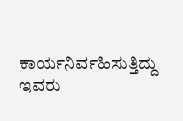ಕಾರ್ಯನಿರ್ವಹಿಸುತ್ತಿದ್ದು ಇವರು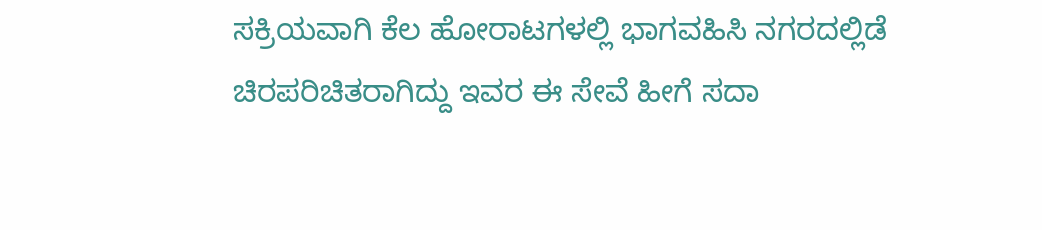ಸಕ್ರಿಯವಾಗಿ ಕೆಲ ಹೋರಾಟಗಳಲ್ಲಿ ಭಾಗವಹಿಸಿ ನಗರದಲ್ಲಿಡೆ ಚಿರಪರಿಚಿತರಾಗಿದ್ದು ಇವರ ಈ ಸೇವೆ ಹೀಗೆ ಸದಾ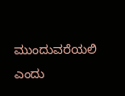ಮುಂದುವರೆಯಲಿ ಎಂದು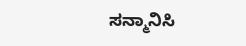ಸನ್ಮಾನಿಸಿ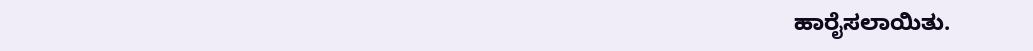ಹಾರೈಸಲಾಯಿತು.